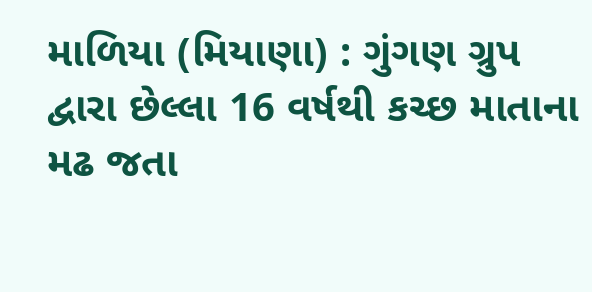માળિયા (મિયાણા) : ગુંગણ ગ્રુપ દ્વારા છેલ્લા 16 વર્ષથી કચ્છ માતાના મઢ જતા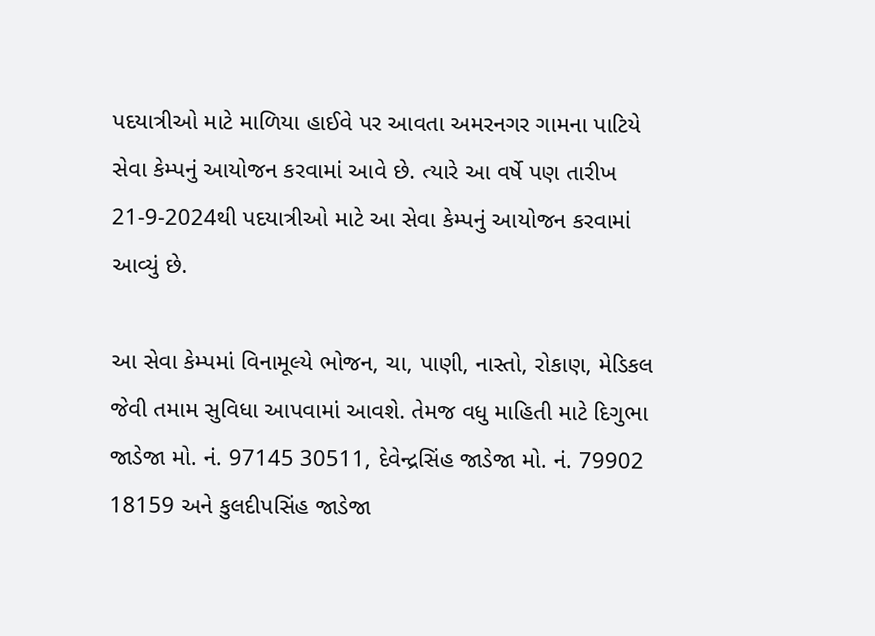પદયાત્રીઓ માટે માળિયા હાઈવે પર આવતા અમરનગર ગામના પાટિયે સેવા કેમ્પનું આયોજન કરવામાં આવે છે. ત્યારે આ વર્ષે પણ તારીખ 21-9-2024થી પદયાત્રીઓ માટે આ સેવા કેમ્પનું આયોજન કરવામાં આવ્યું છે.

આ સેવા કેમ્પમાં વિનામૂલ્યે ભોજન, ચા, પાણી, નાસ્તો, રોકાણ, મેડિકલ જેવી તમામ સુવિધા આપવામાં આવશે. તેમજ વધુ માહિતી માટે દિગુભા જાડેજા મો. નં. 97145 30511, દેવેન્દ્રસિંહ જાડેજા મો. નં. 79902 18159 અને કુલદીપસિંહ જાડેજા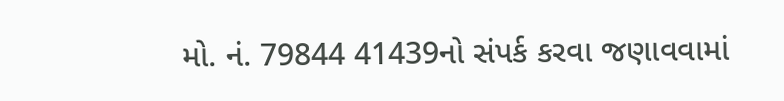મો. નં. 79844 41439નો સંપર્ક કરવા જણાવવામાં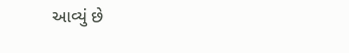આવ્યું છે